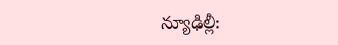న్యూఢిల్లీ: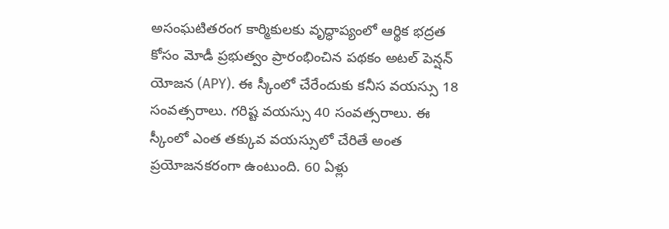అసంఘటితరంగ కార్మికులకు వృద్ధాప్యంలో ఆర్థిక భద్రత కోసం మోడీ ప్రభుత్వం ప్రారంభించిన పథకం అటల్ పెన్షన్ యోజన (APY). ఈ స్కీంలో చేరేందుకు కనీస వయస్సు 18 సంవత్సరాలు. గరిష్ట వయస్సు 40 సంవత్సరాలు. ఈ స్కీంలో ఎంత తక్కువ వయస్సులో చేరితే అంత ప్రయోజనకరంగా ఉంటుంది. 60 ఏళ్లు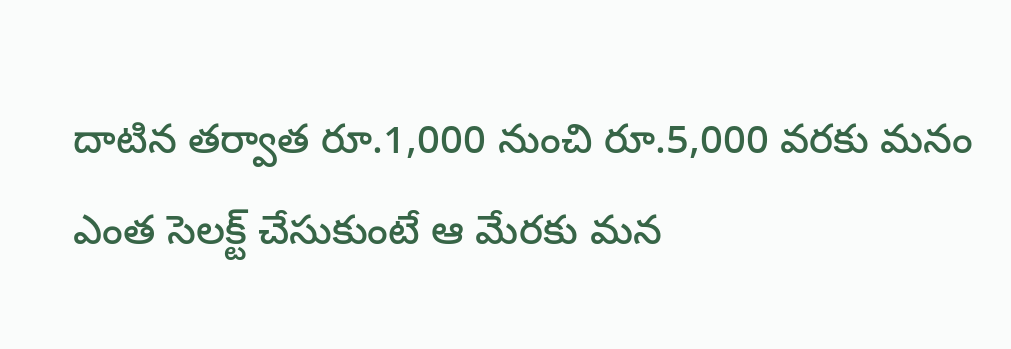దాటిన తర్వాత రూ.1,000 నుంచి రూ.5,000 వరకు మనం ఎంత సెలక్ట్ చేసుకుంటే ఆ మేరకు మన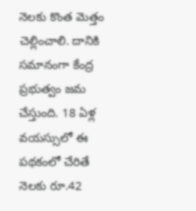నెలకు కొంత మెత్తం చెల్లించాలి. దానికి సమానంగా కేంద్ర ప్రభుత్వం జమ చేస్తుంది. 18 ఏళ్ల వయస్సులో ఈ పథకంలో చేరితే నెలకు రూ.42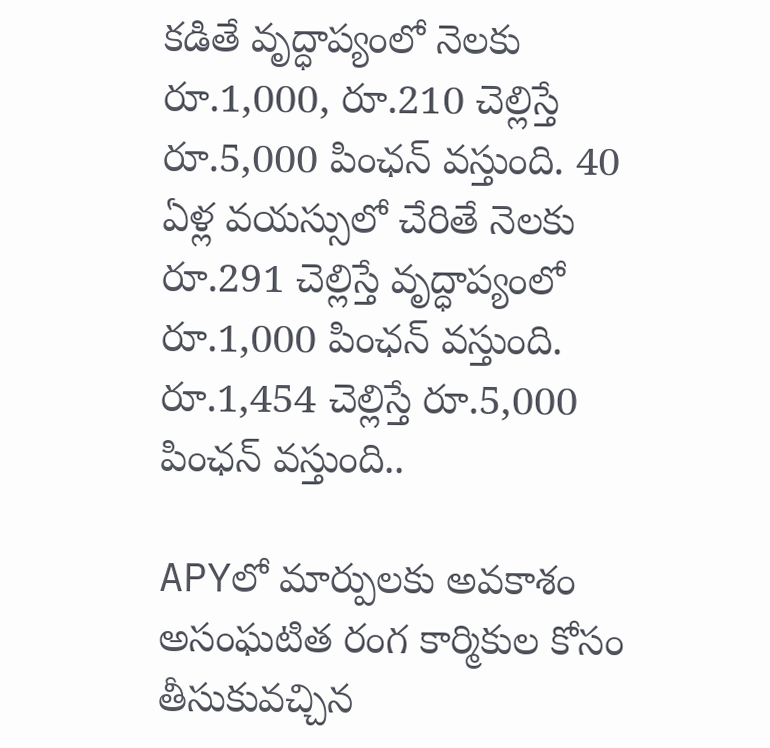కడితే వృద్ధాప్యంలో నెలకు రూ.1,000, రూ.210 చెల్లిస్తే రూ.5,000 పింఛన్ వస్తుంది. 40 ఏళ్ల వయస్సులో చేరితే నెలకు రూ.291 చెల్లిస్తే వృద్ధాప్యంలో రూ.1,000 పింఛన్ వస్తుంది. రూ.1,454 చెల్లిస్తే రూ.5,000 పింఛన్ వస్తుంది..

APYలో మార్పులకు అవకాశం
అసంఘటిత రంగ కార్మికుల కోసం తీసుకువచ్చిన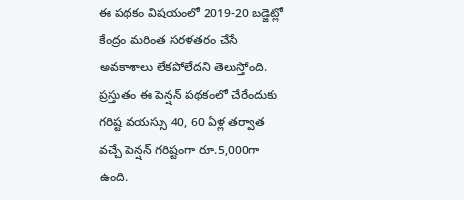ఈ పథకం విషయంలో 2019-20 బడ్జెట్లో కేంద్రం మరింత సరళతరం చేసే అవకాశాలు లేకపోలేదని తెలుస్తోంది. ప్రస్తుతం ఈ పెన్షన్ పథకంలో చేరేందుకు గరిష్ట వయస్సు 40, 60 ఏళ్ల తర్వాత వచ్చే పెన్షన్ గరిష్టంగా రూ.5,000గా ఉంది.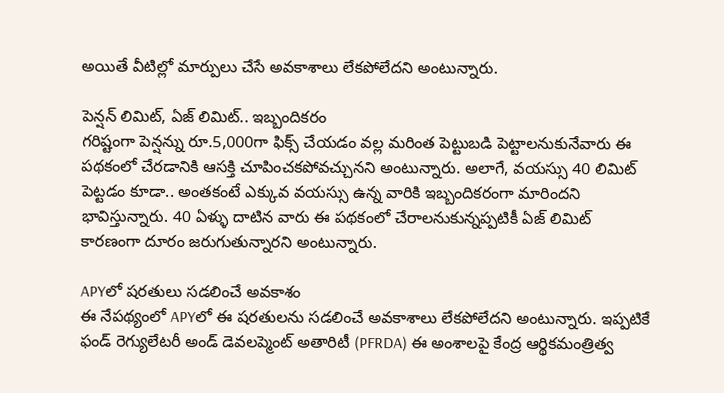అయితే వీటిల్లో మార్పులు చేసే అవకాశాలు లేకపోలేదని అంటున్నారు.

పెన్షన్ లిమిట్, ఏజ్ లిమిట్.. ఇబ్బందికరం
గరిష్టంగా పెన్షన్ను రూ.5,000గా ఫిక్స్ చేయడం వల్ల మరింత పెట్టుబడి పెట్టాలనుకునేవారు ఈ పథకంలో చేరడానికి ఆసక్తి చూపించకపోవచ్చునని అంటున్నారు. అలాగే, వయస్సు 40 లిమిట్ పెట్టడం కూడా.. అంతకంటే ఎక్కువ వయస్సు ఉన్న వారికి ఇబ్బందికరంగా మారిందని భావిస్తున్నారు. 40 ఏళ్ళు దాటిన వారు ఈ పథకంలో చేరాలనుకున్నప్పటికీ ఏజ్ లిమిట్ కారణంగా దూరం జరుగుతున్నారని అంటున్నారు.

APYలో షరతులు సడలించే అవకాశం
ఈ నేపథ్యంలో APYలో ఈ షరతులను సడలించే అవకాశాలు లేకపోలేదని అంటున్నారు. ఇప్పటికే ఫండ్ రెగ్యులేటరీ అండ్ డెవలప్మెంట్ అతారిటీ (PFRDA) ఈ అంశాలపై కేంద్ర ఆర్థికమంత్రిత్వ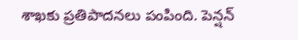శాఖకు ప్రతిపాదనలు పంపింది. పెన్షన్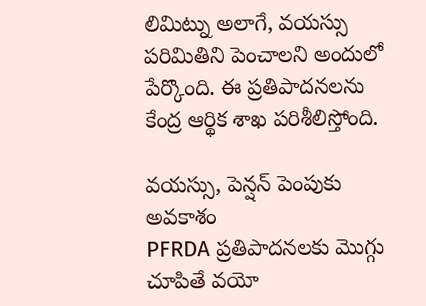లిమిట్ను అలాగే, వయస్సు పరిమితిని పెంచాలని అందులో పేర్కొంది. ఈ ప్రతిపాదనలను కేంద్ర ఆర్థిక శాఖ పరిశీలిస్తోంది.

వయస్సు, పెన్షన్ పెంపుకు అవకాశం
PFRDA ప్రతిపాదనలకు మొగ్గు చూపితే వయో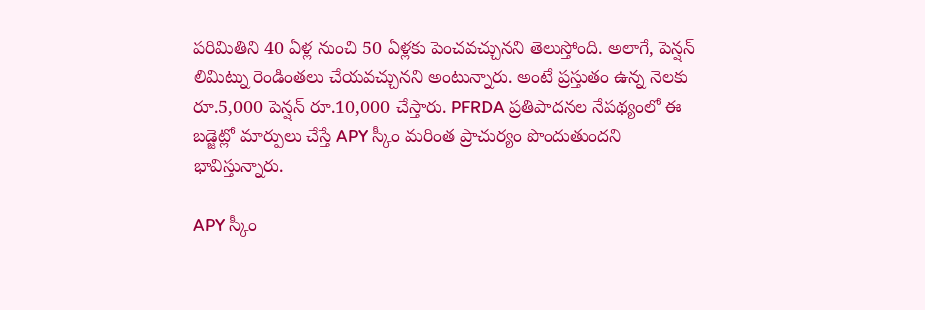పరిమితిని 40 ఏళ్ల నుంచి 50 ఏళ్లకు పెంచవచ్చునని తెలుస్తోంది. అలాగే, పెన్షన్ లిమిట్ను రెండింతలు చేయవచ్చునని అంటున్నారు. అంటే ప్రస్తుతం ఉన్న నెలకు రూ.5,000 పెన్షన్ రూ.10,000 చేస్తారు. PFRDA ప్రతిపాదనల నేపథ్యంలో ఈ బడ్జెట్లో మార్పులు చేస్తే APY స్కీం మరింత ప్రాచుర్యం పొందుతుందని భావిస్తున్నారు.

APY స్కీం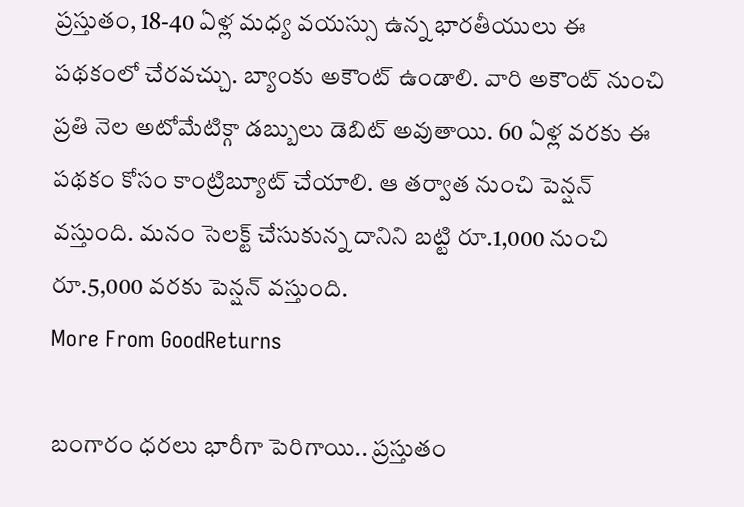ప్రస్తుతం, 18-40 ఏళ్ల మధ్య వయస్సు ఉన్న భారతీయులు ఈ పథకంలో చేరవచ్చు. బ్యాంకు అకౌంట్ ఉండాలి. వారి అకౌంట్ నుంచి ప్రతి నెల అటోమేటిక్గా డబ్బులు డెబిట్ అవుతాయి. 60 ఏళ్ల వరకు ఈ పథకం కోసం కాంట్రిబ్యూట్ చేయాలి. ఆ తర్వాత నుంచి పెన్షన్ వస్తుంది. మనం సెలక్ట్ చేసుకున్న దానిని బట్టి రూ.1,000 నుంచి రూ.5,000 వరకు పెన్షన్ వస్తుంది.
More From GoodReturns

బంగారం ధరలు భారీగా పెరిగాయి.. ప్రస్తుతం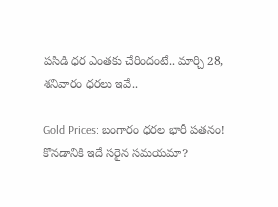పసిడి ధర ఎంతకు చేరిందంటే.. మార్చి 28, శనివారం ధరలు ఇవే..

Gold Prices: బంగారం ధరల భారీ పతనం! కొనడానికి ఇదే సరైన సమయమా?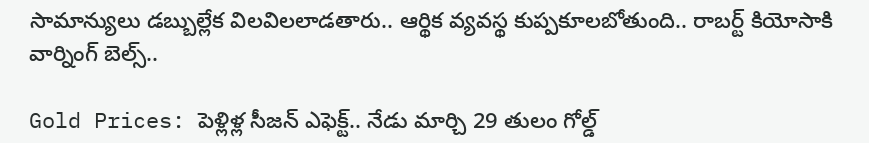సామాన్యులు డబ్బుల్లేక విలవిలలాడతారు.. ఆర్థిక వ్యవస్థ కుప్పకూలబోతుంది.. రాబర్ట్ కియోసాకి వార్నింగ్ బెల్స్..

Gold Prices: పెళ్లిళ్ల సీజన్ ఎఫెక్ట్.. నేడు మార్చి 29 తులం గోల్డ్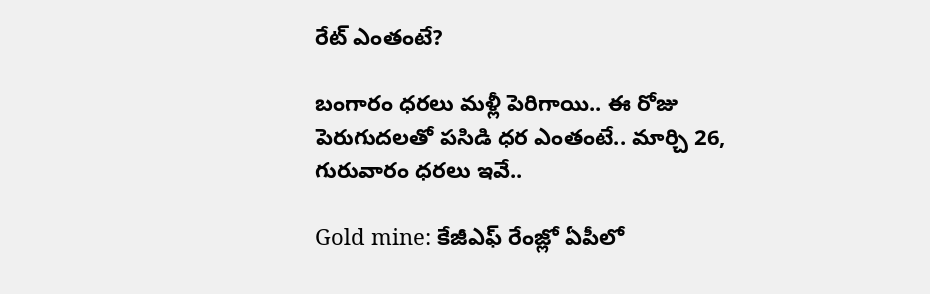రేట్ ఎంతంటే?

బంగారం ధరలు మళ్లీ పెరిగాయి.. ఈ రోజు పెరుగుదలతో పసిడి ధర ఎంతంటే.. మార్చి 26, గురువారం ధరలు ఇవే..

Gold mine: కేజీఎఫ్ రేంజ్లో ఏపీలో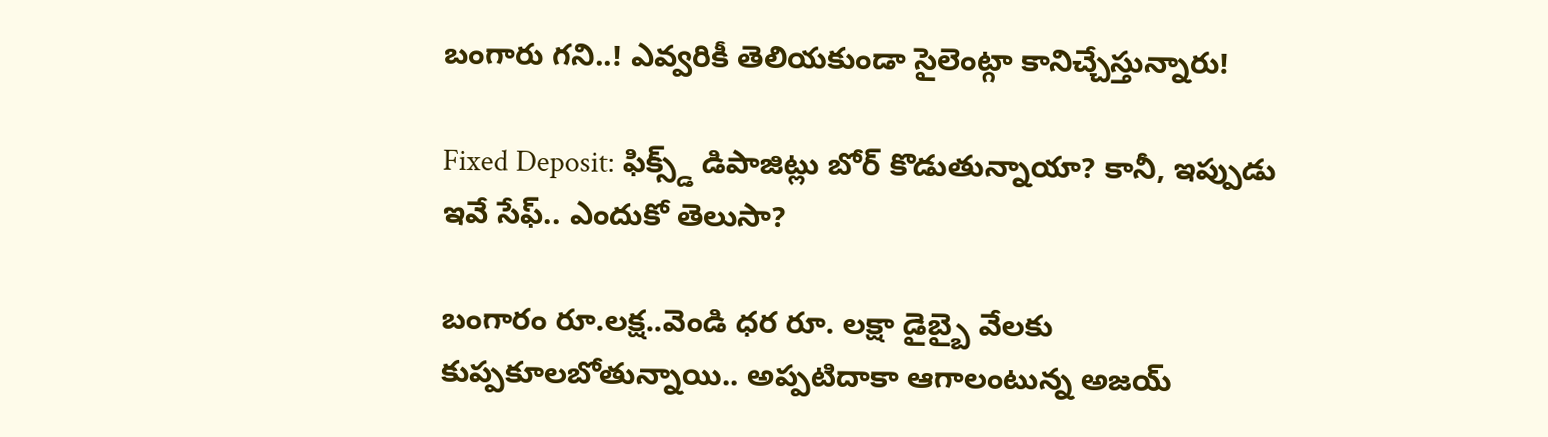బంగారు గని..! ఎవ్వరికీ తెలియకుండా సైలెంట్గా కానిచ్చేస్తున్నారు!

Fixed Deposit: ఫిక్స్డ్ డిపాజిట్లు బోర్ కొడుతున్నాయా? కానీ, ఇప్పుడు ఇవే సేఫ్.. ఎందుకో తెలుసా?

బంగారం రూ.లక్ష..వెండి ధర రూ. లక్షా డైబ్బై వేలకు కుప్పకూలబోతున్నాయి.. అప్పటిదాకా ఆగాలంటున్న అజయ్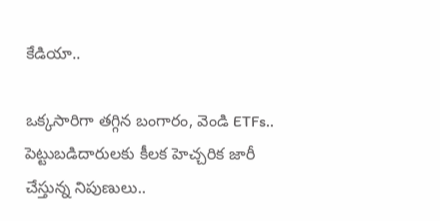కేడియా..

ఒక్కసారిగా తగ్గిన బంగారం, వెండి ETFs.. పెట్టుబడిదారులకు కీలక హెచ్చరిక జారీ చేస్తున్న నిపుణులు..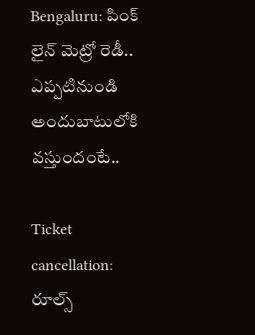Bengaluru: పింక్ లైన్ మెట్రో రెడీ.. ఎప్పటినుండి అందుబాటులోకి వస్తుందంటే..

Ticket cancellation: రూల్స్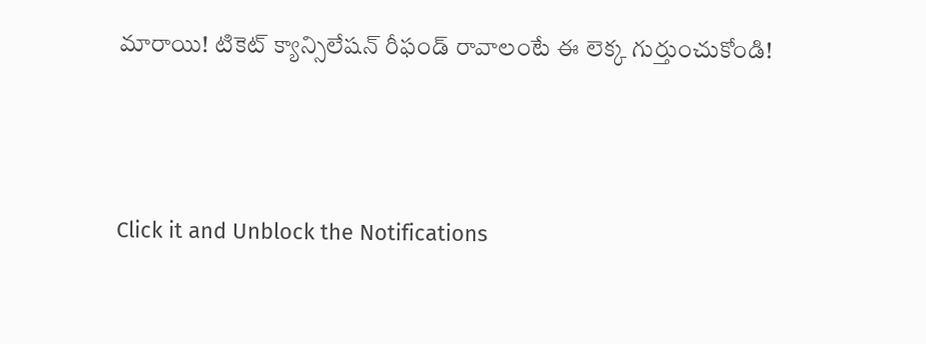మారాయి! టికెట్ క్యాన్సిలేషన్ రీఫండ్ రావాలంటే ఈ లెక్క గుర్తుంచుకోండి!



Click it and Unblock the Notifications